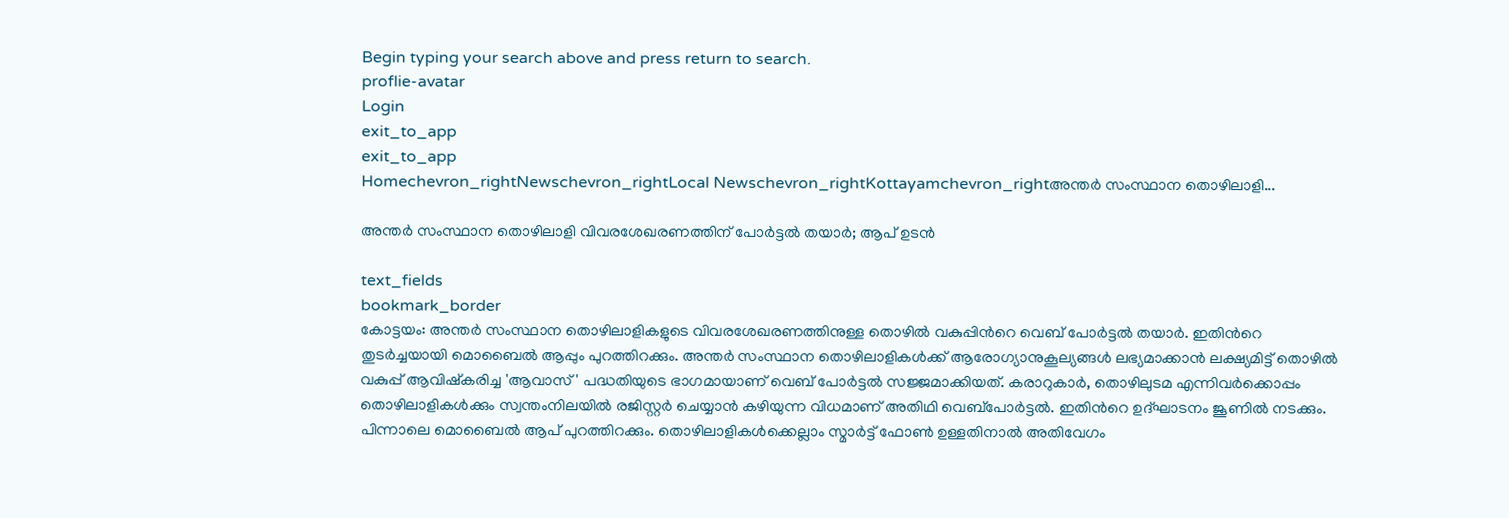Begin typing your search above and press return to search.
proflie-avatar
Login
exit_to_app
exit_to_app
Homechevron_rightNewschevron_rightLocal Newschevron_rightKottayamchevron_rightഅന്തർ സംസ്ഥാന തൊഴിലാളി...

അന്തർ സംസ്ഥാന തൊഴിലാളി വിവരശേഖരണത്തിന് പോർട്ടൽ തയാർ; ആപ് ഉടൻ

text_fields
bookmark_border
കോട്ടയം: അന്തർ സംസ്ഥാന തൊഴിലാളികളുടെ വിവരശേഖരണത്തിനുള്ള തൊഴിൽ വകുപ്പിന്‍റെ വെബ് പോർട്ടൽ തയാർ. ഇതിന്‍റെ തുടർച്ചയായി മൊബൈൽ ആപ്പും പുറത്തിറക്കും. അന്തർ സംസ്ഥാന തൊഴിലാളികൾക്ക് ആരോഗ്യാനുകൂല്യങ്ങൾ ലഭ്യമാക്കാൻ ലക്ഷ്യമിട്ട് തൊഴിൽ വകുപ്പ് ആവിഷ്കരിച്ച 'ആവാസ്' പദ്ധതിയുടെ ഭാഗമായാണ് വെബ് പോർട്ടൽ സജ്ജമാക്കിയത്. കരാറുകാർ, തൊഴിലുടമ എന്നിവർക്കൊപ്പം തൊഴിലാളികൾക്കും സ്വന്തംനിലയിൽ രജിസ്റ്റർ ചെയ്യാൻ കഴിയുന്ന വിധമാണ് അതിഥി വെബ്പോർട്ടൽ. ഇതിന്‍റെ ഉദ്ഘാടനം ജൂണിൽ നടക്കും. പിന്നാലെ മൊബൈൽ ആപ് പുറത്തിറക്കും. തൊഴിലാളികൾക്കെല്ലാം സ്മാർട്ട് ഫോൺ ഉള്ളതിനാൽ അതിവേഗം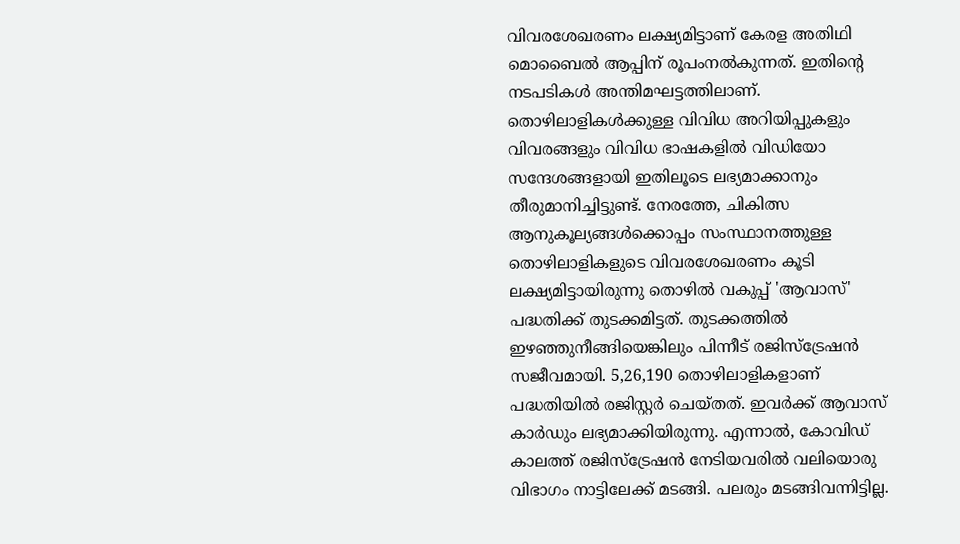വിവരശേഖരണം ലക്ഷ്യമിട്ടാണ് കേരള അതിഥി മൊബൈൽ ആപ്പിന് രൂപംനൽകുന്നത്. ഇതിന്‍റെ നടപടികൾ അന്തിമഘട്ടത്തിലാണ്. തൊഴിലാളികൾക്കുള്ള വിവിധ അറിയിപ്പുകളും വിവരങ്ങളും വിവിധ ഭാഷകളിൽ വിഡിയോ സന്ദേശങ്ങളായി ഇതിലൂടെ ലഭ്യമാക്കാനും തീരുമാനിച്ചിട്ടുണ്ട്. നേരത്തേ, ചികിത്സ ആനുകൂല്യങ്ങൾക്കൊപ്പം സംസ്ഥാനത്തുള്ള തൊഴിലാളികളുടെ വിവരശേഖരണം കൂടി ലക്ഷ്യമിട്ടായിരുന്നു തൊഴിൽ വകുപ്പ് 'ആവാസ്' പദ്ധതിക്ക് തുടക്കമിട്ടത്. തുടക്കത്തിൽ ഇഴഞ്ഞുനീങ്ങിയെങ്കിലും പിന്നീട് രജിസ്ട്രേഷൻ സജീവമായി. 5,26,190 തൊഴിലാളികളാണ് പദ്ധതിയിൽ രജിസ്റ്റർ ചെയ്തത്. ഇവർക്ക് ആവാസ് കാർഡും ലഭ്യമാക്കിയിരുന്നു. എന്നാൽ, കോവിഡ് കാലത്ത് രജിസ്ട്രേഷൻ നേടിയവരിൽ വലിയൊരു വിഭാഗം നാട്ടിലേക്ക് മടങ്ങി. പലരും മടങ്ങിവന്നിട്ടില്ല.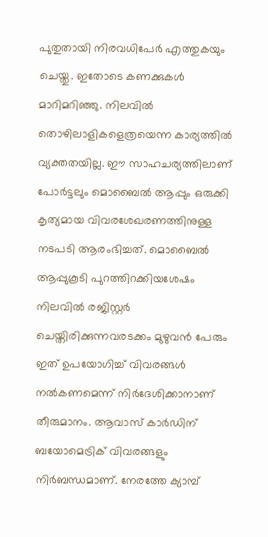പുതുതായി നിരവധിപേർ എത്തുകയും ചെയ്തു. ഇതോടെ കണക്കുകൾ മാറിമറിഞ്ഞു. നിലവിൽ തൊഴിലാളികളെത്രയെന്ന കാര്യത്തിൽ വ്യക്തതയില്ല. ഈ സാഹചര്യത്തിലാണ് പോർട്ടലും മൊബൈൽ ആപ്പും ഒരുക്കി കൃത്യമായ വിവരശേഖരണത്തിനുള്ള നടപടി ആരംഭിച്ചത്. മൊബൈൽ ആപ്പുകൂടി പുറത്തിറക്കിയശേഷം നിലവിൽ രജിസ്റ്റർ ചെയ്തിരിക്കുന്നവരടക്കം മുഴുവൻ പേരും ഇത് ഉപയോഗിച്ച് വിവരങ്ങൾ നൽകണമെന്ന് നിർദേശിക്കാനാണ് തീരുമാനം. ആവാസ് കാർഡിന് ബയോമെട്രിക് വിവരങ്ങളും നിർബന്ധമാണ്. നേരത്തേ ക്യാമ്പ്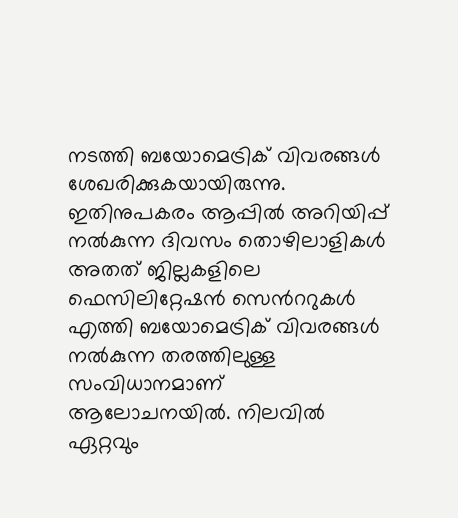നടത്തി ബയോമെട്രിക് വിവരങ്ങൾ ശേഖരിക്കുകയായിരുന്നു. ഇതിനുപകരം ആപ്പിൽ അറിയിപ്പ് നൽകുന്ന ദിവസം തൊഴിലാളികൾ അതത് ജില്ലകളിലെ ഫെസിലിറ്റേഷൻ സെന്‍ററുകൾ എത്തി ബയോമെട്രിക് വിവരങ്ങൾ നൽകുന്ന തരത്തിലുള്ള സംവിധാനമാണ് ആലോചനയിൽ. നിലവിൽ ഏറ്റവും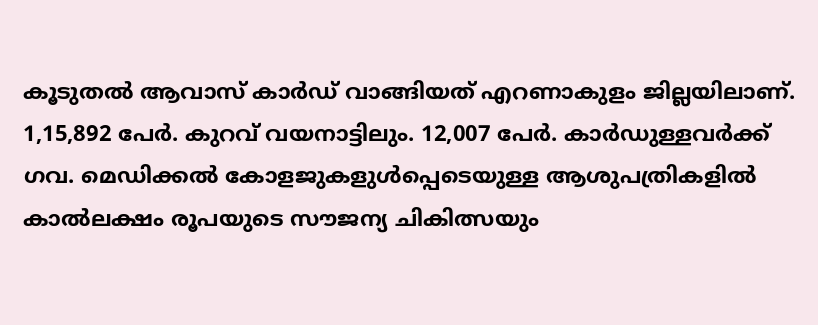കൂടുതൽ ആവാസ് കാർഡ് വാങ്ങിയത് എറണാകുളം ജില്ലയിലാണ്. 1,15,892 പേർ. കുറവ് വയനാട്ടിലും. 12,007 പേർ. കാർഡുള്ളവർക്ക് ഗവ. മെഡിക്കൽ കോളജുകളുൾപ്പെടെയുള്ള ആശുപത്രികളിൽ കാൽലക്ഷം രൂപയുടെ സൗജന്യ ചികിത്സയും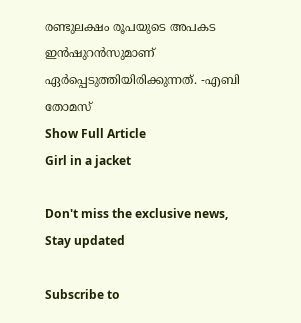രണ്ടുലക്ഷം രൂപയുടെ അപകട ഇൻഷുറൻസുമാണ് ഏർപ്പെടുത്തിയിരിക്കുന്നത്. -എബി തോമസ്
Show Full Article
Girl in a jacket

Don't miss the exclusive news, Stay updated

Subscribe to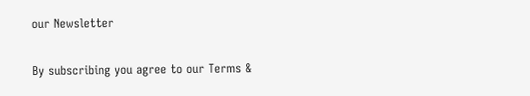our Newsletter

By subscribing you agree to our Terms &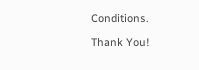Conditions.

Thank You!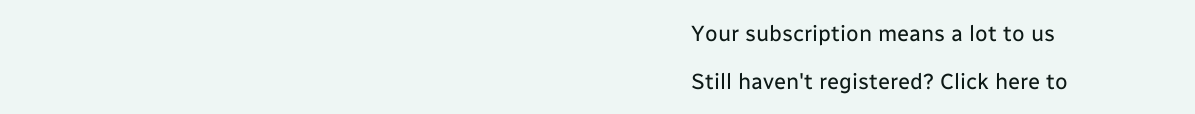Your subscription means a lot to us

Still haven't registered? Click here to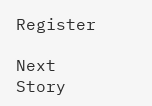Register

Next Story